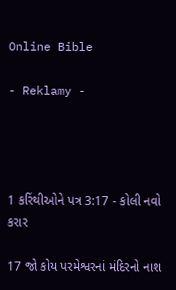Online Bible

- Reklamy -




1 કરિંથીઓને પત્ર 3:17 - કોલી નવો કરાર

17 જો કોય પરમેશ્વરનાં મંદિરનો નાશ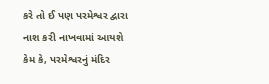કરે તો ઈ પણ પરમેશ્વર દ્વારા નાશ કરી નાખવામાં આયશે કેમ કે, પરમેશ્વરનું મંદિર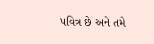પવિત્ર છે અને તમે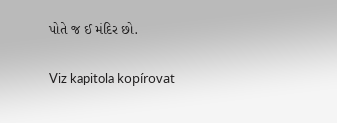પોતે જ ઈ મંદિર છો.

Viz kapitola kopírovat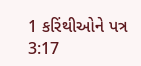1 કરિંથીઓને પત્ર 3:17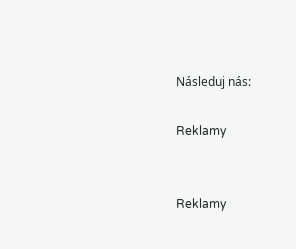Následuj nás:

Reklamy


Reklamy